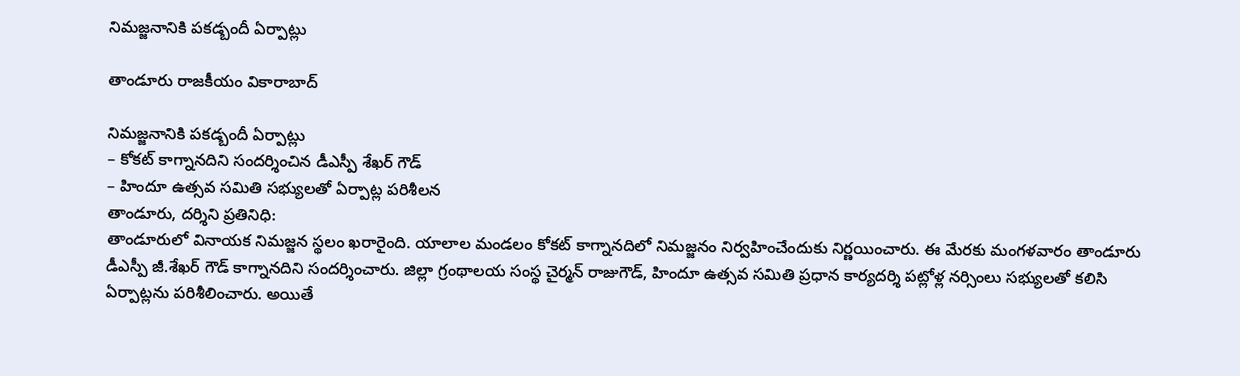నిమ‌జ్జ‌నానికి ప‌క‌డ్బందీ ఏర్పాట్లు

తాండూరు రాజకీయం వికారాబాద్

నిమ‌జ్జ‌నానికి ప‌క‌డ్బందీ ఏర్పాట్లు
– కోక‌ట్ కాగ్నాన‌దిని సంద‌ర్శించిన డీఎస్పీ శేఖ‌ర్ గౌడ్
– హిందూ ఉత్స‌వ స‌మితి స‌భ్యుల‌తో ఏర్పాట్ల ప‌రిశీల‌న
తాండూరు, ద‌ర్శిని ప్ర‌తినిధి:
తాండూరులో వినాయ‌క నిమ‌జ్జ‌న స్థ‌లం ఖ‌రారైంది. యాలాల మండ‌లం కోక‌ట్ కాగ్నాన‌దిలో నిమ‌జ్జ‌నం నిర్వ‌హించేందుకు నిర్ణ‌యించారు. ఈ మేర‌కు మంగ‌ళ‌వారం తాండూరు డీఎస్పీ జీ.శేఖ‌ర్ గౌడ్ కాగ్నాన‌దిని సంద‌ర్శించారు. జిల్లా గ్రంథాల‌య సంస్థ చైర్మ‌న్ రాజుగౌడ్, హిందూ ఉత్స‌వ స‌మితి ప్ర‌ధాన కార్య‌ద‌ర్శి ప‌ట్లోళ్ల న‌ర్సింలు స‌భ్యుల‌తో క‌లిసి ఏర్పాట్ల‌ను ప‌రిశీలించారు. అయితే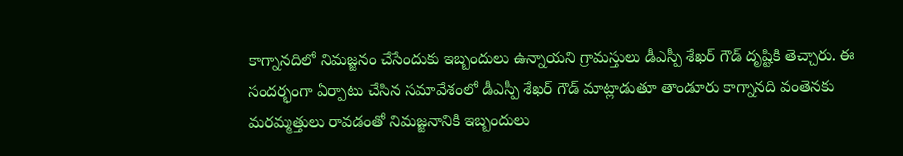కాగ్నాన‌దిలో నిమ‌జ్జ‌నం చేసేందుకు ఇబ్బందులు ఉన్నాయ‌ని గ్రామ‌స్తులు డీఎస్పీ శేఖ‌ర్ గౌడ్ దృష్టికి తెచ్చారు. ఈ సంద‌ర్భంగా ఏర్పాటు చేసిన స‌మావేశంలో డీఎస్పీ శేఖ‌ర్ గౌడ్ మాట్లాడుతూ తాండూరు కాగ్నాన‌ది వంతెన‌కు మ‌ర‌మ్మ‌త్తులు రావ‌డంతో నిమ‌జ్జ‌నానికి ఇబ్బందులు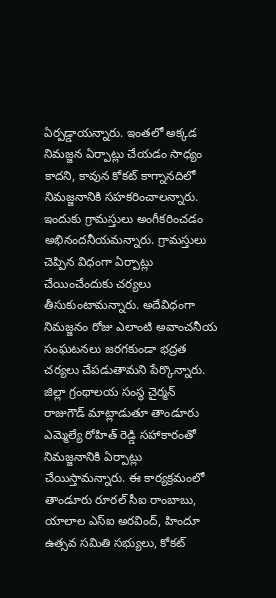ఏర్ప‌డ్డాయ‌న్నారు. ఇంత‌లో అక్క‌డ నిమ‌జ్జ‌న ఏర్పాట్లు చేయ‌డం సాధ్యం కాద‌ని, కావున కోక‌ట్ కాగ్నాన‌దిలో నిమ‌జ్జ‌నానికి స‌హ‌క‌రించాల‌న్నారు. ఇందుకు గ్రామ‌స్తులు అంగీక‌రించ‌డం అభినంద‌నీయ‌మ‌న్నారు. గ్రామ‌స్తులు చెప్పిన విధంగా ఏర్పాట్లు చేయించేందుకు చ‌ర్య‌లు తీసుకుంటామ‌న్నారు. అదేవిధంగా నిమ‌జ్జ‌నం రోజు ఎలాంటి అవాంచ‌నీయ సంఘ‌ట‌న‌లు జ‌ర‌గ‌కుండా భ‌ద్ర‌త చ‌ర్య‌లు చేప‌డుతామ‌ని పేర్కొన్నారు. జిల్లా గ్రంథాల‌య సంస్థ చైర్మ‌న్ రాజుగౌడ్ మాట్లాడుతూ తాండూరు ఎమ్మెల్యే రోహిత్ రెడ్డి స‌హాకారంతో నిమ‌జ్జ‌నానికి ఏర్పాట్లు చేయిస్తామ‌న్నారు. ఈ కార్య‌క్ర‌మంలో తాండూరు రూర‌ల్ సీఐ రాంబాబు, యాలాల ఎస్ఐ అర‌వింద్, హిందూ ఉత్స‌వ స‌మితి స‌భ్యులు, కోక‌ట్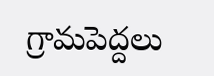గ్రామ‌పెద్ద‌లు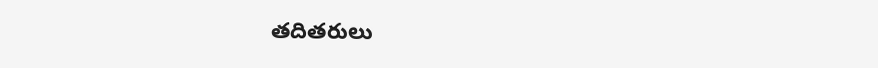త‌దిత‌రులు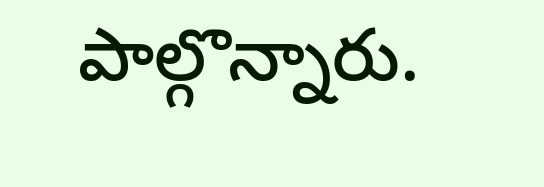పాల్గొన్నారు.